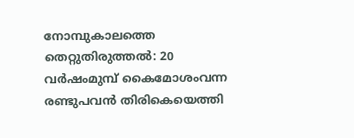നോമ്പുകാലത്തെ തെറ്റുതിരുത്തല്‍: 20 വര്‍ഷംമുമ്പ് കൈമോശംവന്ന രണ്ടുപവന്‍ തിരികെയെത്തി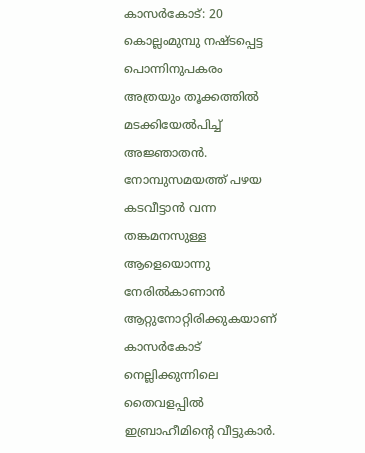കാസര്‍കോട്: 20 കൊല്ലംമുമ്പു നഷ്ടപ്പെട്ട പൊന്നിനുപകരം അത്രയും തൂക്കത്തില്‍ മടക്കിയേല്‍പിച്ച് അജ്ഞാതന്‍. നോമ്പുസമയത്ത് പഴയ കടവീട്ടാന്‍ വന്ന തങ്കമനസുള്ള ആളെയൊന്നു നേരില്‍കാണാന്‍ ആറ്റുനോറ്റിരിക്കുകയാണ് കാസര്‍കോട് നെല്ലിക്കുന്നിലെ തൈവളപ്പില്‍ ഇബ്രാഹീമിന്റെ വീട്ടുകാര്‍.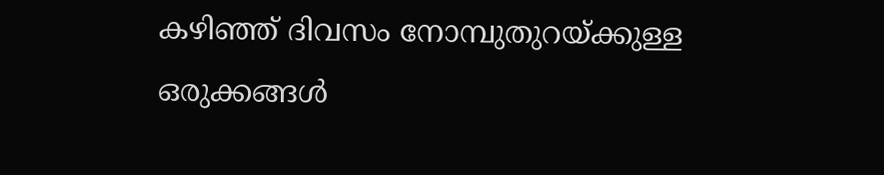കഴിഞ്ഞ് ദിവസം നോമ്പുതുറയ്ക്കുള്ള ഒരുക്കങ്ങള്‍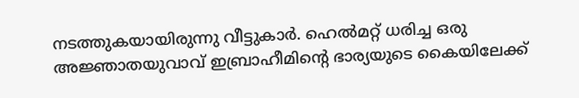നടത്തുകയായിരുന്നു വീട്ടുകാര്‍. ഹെല്‍മറ്റ് ധരിച്ച ഒരു അജ്ഞാതയുവാവ് ഇബ്രാഹീമിന്റെ ഭാര്യയുടെ കൈയിലേക്ക്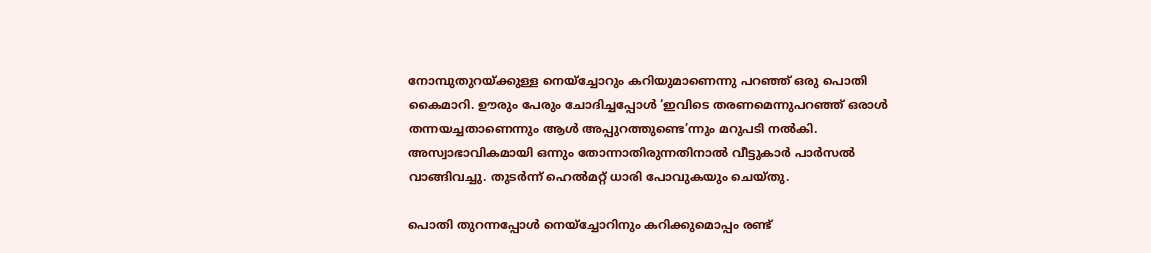നോമ്പുതുറയ്ക്കുള്ള നെയ്‌ച്ചോറും കറിയുമാണെന്നു പറഞ്ഞ് ഒരു പൊതി കൈമാറി. ഊരും പേരും ചോദിച്ചപ്പോള്‍ ‘ഇവിടെ തരണമെന്നുപറഞ്ഞ് ഒരാള്‍ തന്നയച്ചതാണെന്നും ആള്‍ അപ്പുറത്തുണ്ടെ’ന്നും മറുപടി നല്‍കി. അസ്വാഭാവികമായി ഒന്നും തോന്നാതിരുന്നതിനാല്‍ വീട്ടുകാര്‍ പാര്‍സല്‍ വാങ്ങിവച്ചു. തുടര്‍ന്ന് ഹെല്‍മറ്റ് ധാരി പോവുകയും ചെയ്തു.

പൊതി തുറന്നപ്പോള്‍ നെയ്‌ച്ചോറിനും കറിക്കുമൊപ്പം രണ്ട്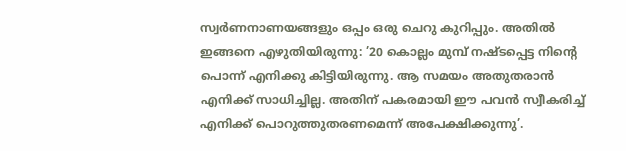സ്വര്‍ണനാണയങ്ങളും ഒപ്പം ഒരു ചെറു കുറിപ്പും. അതില്‍ ഇങ്ങനെ എഴുതിയിരുന്നു: ’20 കൊല്ലം മുമ്പ് നഷ്ടപ്പെട്ട നിന്റെ പൊന്ന് എനിക്കു കിട്ടിയിരുന്നു. ആ സമയം അതുതരാന്‍ എനിക്ക് സാധിച്ചില്ല. അതിന് പകരമായി ഈ പവന്‍ സ്വീകരിച്ച് എനിക്ക് പൊറുത്തുതരണമെന്ന് അപേക്ഷിക്കുന്നു’.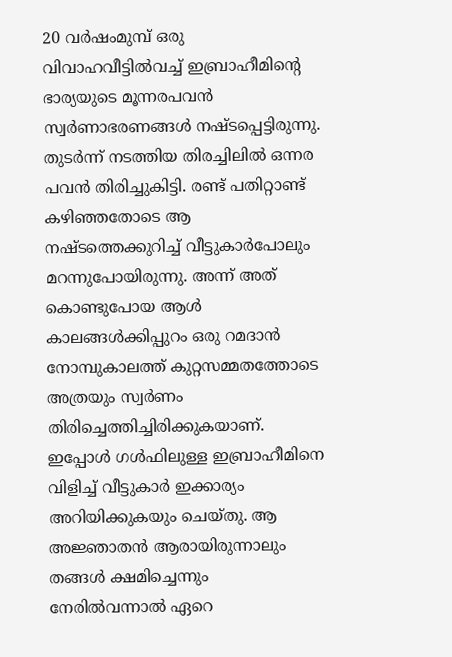20 വര്‍ഷംമുമ്പ് ഒരു വിവാഹവീട്ടില്‍വച്ച് ഇബ്രാഹീമിന്റെ ഭാര്യയുടെ മൂന്നരപവന്‍ സ്വര്‍ണാഭരണങ്ങള്‍ നഷ്ടപ്പെട്ടിരുന്നു. തുടര്‍ന്ന് നടത്തിയ തിരച്ചിലില്‍ ഒന്നര പവന്‍ തിരിച്ചുകിട്ടി. രണ്ട് പതിറ്റാണ്ട് കഴിഞ്ഞതോടെ ആ നഷ്ടത്തെക്കുറിച്ച് വീട്ടുകാര്‍പോലും മറന്നുപോയിരുന്നു. അന്ന് അത് കൊണ്ടുപോയ ആള്‍ കാലങ്ങള്‍ക്കിപ്പുറം ഒരു റമദാന്‍ നോമ്പുകാലത്ത് കുറ്റസമ്മതത്തോടെ അത്രയും സ്വര്‍ണം തിരിച്ചെത്തിച്ചിരിക്കുകയാണ്. ഇപ്പോള്‍ ഗള്‍ഫിലുള്ള ഇബ്രാഹീമിനെ വിളിച്ച് വീട്ടുകാര്‍ ഇക്കാര്യം അറിയിക്കുകയും ചെയ്തു. ആ അജ്ഞാതന്‍ ആരായിരുന്നാലും തങ്ങള്‍ ക്ഷമിച്ചെന്നും നേരില്‍വന്നാല്‍ ഏറെ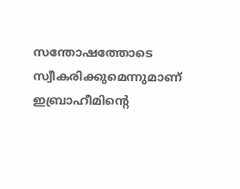സന്തോഷത്തോടെ സ്വീകരിക്കുമെന്നുമാണ് ഇബ്രാഹീമിന്റെ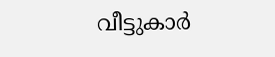വീട്ടുകാര്‍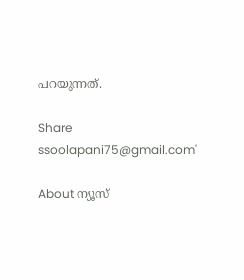പറയുന്നത്.

Share
ssoolapani75@gmail.com'

About ന്യൂസ്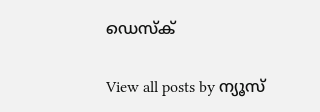ഡെസ്ക്

View all posts by ന്യൂസ്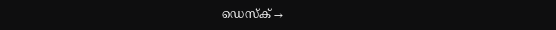ഡെസ്ക് →